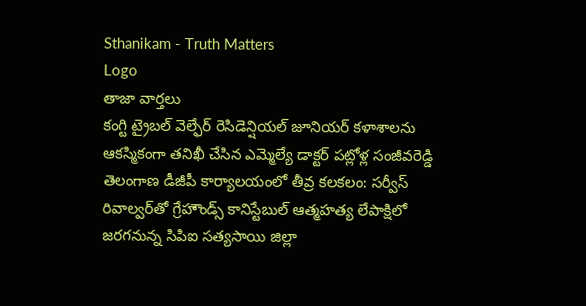Sthanikam - Truth Matters
Logo
తాజా వార్తలు
కంగ్టి ట్రైబల్ వెల్ఫేర్ రెసిడెన్షియల్ జూనియర్ కళాశాలను ఆకస్మికంగా తనిఖీ చేసిన ఎమ్మెల్యే డాక్టర్ పట్లోళ్ల సంజీవరెడ్డి తెలంగాణ డీజీపీ కార్యాలయంలో తీవ్ర కలకలం: సర్వీస్ రివాల్వర్‌తో గ్రేహౌండ్స్ కానిస్టేబుల్ ఆత్మహత్య లేపాక్షిలో జరగనున్న సిపిఐ సత్యసాయి జిల్లా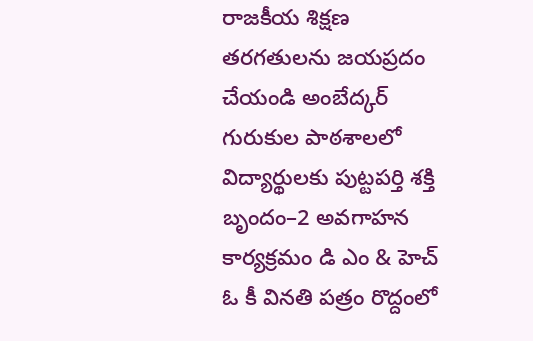రాజకీయ శిక్షణ తరగతులను జయప్రదం చేయండి అంబేద్కర్ గురుకుల పాఠశాలలో విద్యార్థులకు పుట్టపర్తి శక్తి బృందం–2 అవగాహన కార్యక్రమం డి ఎం & హెచ్ ఓ కీ వినతి పత్రం రొద్దంలో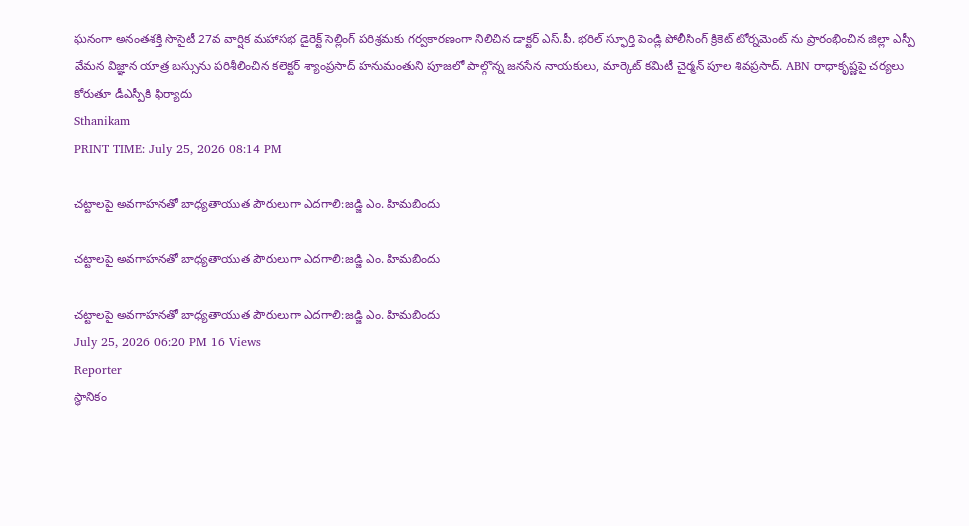ఘనంగా అనంతశక్తి సొసైటీ 27వ వార్షిక మహాసభ డైరెక్ట్ సెల్లింగ్ పరిశ్రమకు గర్వకారణంగా నిలిచిన డాక్టర్ ఎస్.పీ. భరిల్ స్ఫూర్తి పెండ్లి పోలీసింగ్ క్రికెట్ టోర్నమెంట్ ను ప్రారంభించిన జిల్లా ఎస్పీ వేమన విజ్ఞాన యాత్ర బస్సును పరిశీలించిన కలెక్టర్ శ్యాంప్రసాద్ హనుమంతుని పూజలో పాల్గొన్న జనసేన నాయకులు, మార్కెట్ కమిటీ చైర్మన్ పూల శివప్రసాద్. ABN రాధాకృష్ణపై చర్యలు కోరుతూ డీఎస్పీకి ఫిర్యాదు
Sthanikam
PRINT TIME: July 25, 2026 08:14 PM

చట్టాలపై అవగాహనతో బాధ్యతాయుత పౌరులుగా ఎదగాలి:జడ్జి ఎం. హిమబిందు

చట్టాలపై అవగాహనతో బాధ్యతాయుత పౌరులుగా ఎదగాలి:జడ్జి ఎం. హిమబిందు

చట్టాలపై అవగాహనతో బాధ్యతాయుత పౌరులుగా ఎదగాలి:జడ్జి ఎం. హిమబిందు
July 25, 2026 06:20 PM 16 Views
Reporter
స్థానికం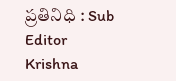ప్రతినిధి : Sub Editor
Krishna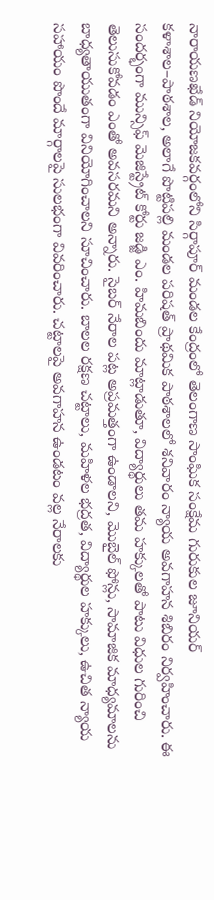నారాయణఖేడ్ నియోజకవర్గంలోని సిర్గాపూర్ మండల కేంద్రంలో తెలంగాణ సాంఘిక సంక్షేమ గురుకుల జూనియర్ కళాశాల–పాఠశాల, అలాగే పొట్టిపల్లి మండల పరిషత్ ప్రాథమిక పాఠశాలలో శనివారం న్యాయ అవగాహన శిబిరం నిర్వహించారు. ఈ సందర్భంగా మున్సిఫ్ మెజిస్ట్రేట్ కోర్టు జడ్జి ఎం. హిమబిందు మాట్లాడుతూ, విద్యార్థులు తమ హక్కులతో పాటు విధుల గురించి తెలుసుకోవడం ఎంతో అవసరమని అన్నారు. సైబర్ నేరాల పట్ల అప్రమత్తంగా ఉండాలని, మొబైల్ ఫోన్లు, సామాజిక మాధ్యమాలను బాధ్యతాయుతంగా వినియోగించాలని సూచించారు. బాలల రక్షణ చట్టాలు, మహిళల భద్రత, విద్యార్థుల హక్కులు, ఉచిత న్యాయ సహాయం పొందే మార్గాలపై సులభంగా వివరించారు. చట్టాలపై అవగాహన ఉండటం వల్ల నేరాలకు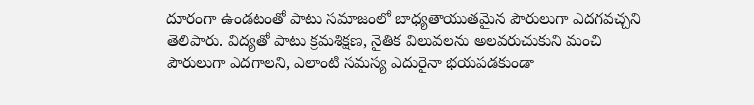దూరంగా ఉండటంతో పాటు సమాజంలో బాధ్యతాయుతమైన పౌరులుగా ఎదగవచ్చని తెలిపారు. విద్యతో పాటు క్రమశిక్షణ, నైతిక విలువలను అలవరుచుకుని మంచి పౌరులుగా ఎదగాలని, ఎలాంటి సమస్య ఎదురైనా భయపడకుండా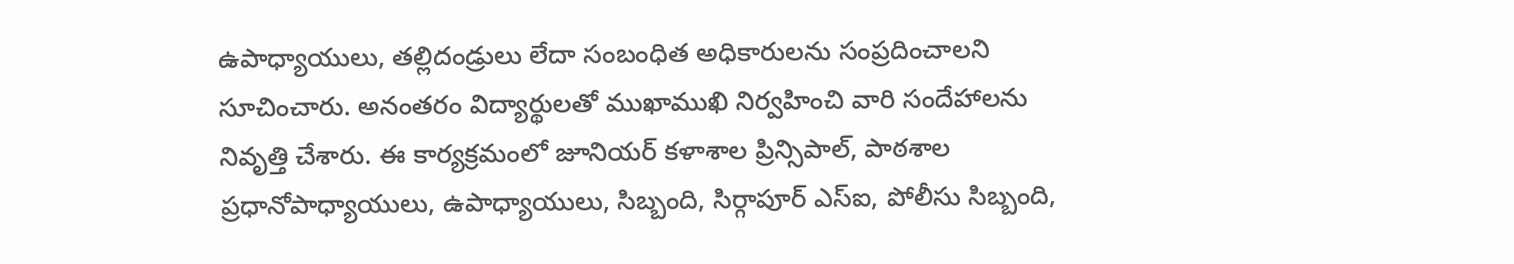ఉపాధ్యాయులు, తల్లిదండ్రులు లేదా సంబంధిత అధికారులను సంప్రదించాలని సూచించారు. అనంతరం విద్యార్థులతో ముఖాముఖి నిర్వహించి వారి సందేహాలను నివృత్తి చేశారు. ఈ కార్యక్రమంలో జూనియర్ కళాశాల ప్రిన్సిపాల్, పాఠశాల ప్రధానోపాధ్యాయులు, ఉపాధ్యాయులు, సిబ్బంది, సిర్గాపూర్ ఎస్‌ఐ, పోలీసు సిబ్బంది,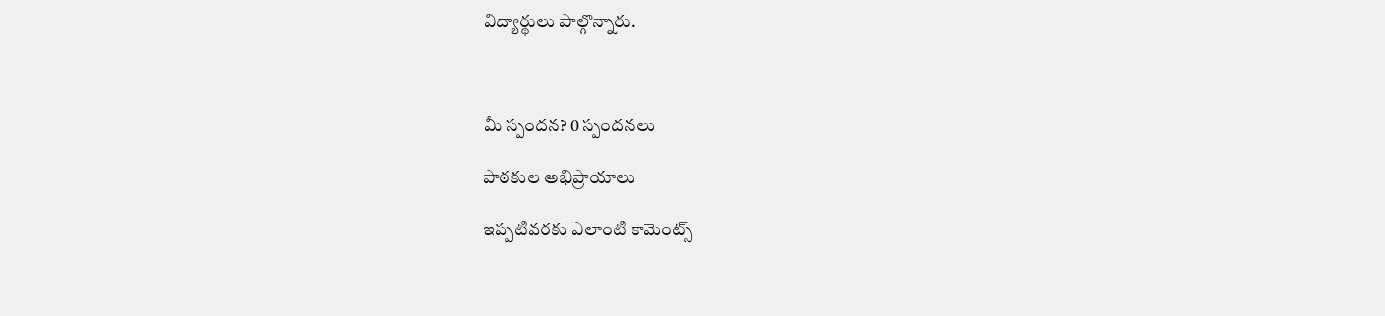విద్యార్థులు పాల్గొన్నారు.



మీ స్పందన? 0 స్పందనలు

పాఠకుల అభిప్రాయాలు

ఇప్పటివరకు ఎలాంటి కామెంట్స్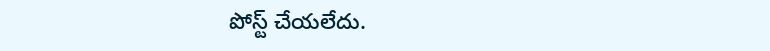పోస్ట్ చేయలేదు.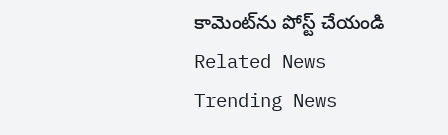కామెంట్‌ను పోస్ట్ చేయండి
Related News
Trending News